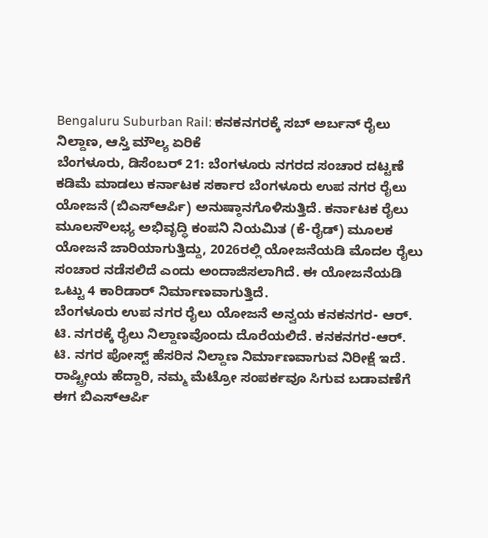Bengaluru Suburban Rail: ಕನಕನಗರಕ್ಕೆ ಸಬ್ ಅರ್ಬನ್ ರೈಲು ನಿಲ್ದಾಣ, ಆಸ್ತಿ ಮೌಲ್ಯ ಏರಿಕೆ
ಬೆಂಗಳೂರು, ಡಿಸೆಂಬರ್ 21: ಬೆಂಗಳೂರು ನಗರದ ಸಂಚಾರ ದಟ್ಟಣೆ ಕಡಿಮೆ ಮಾಡಲು ಕರ್ನಾಟಕ ಸರ್ಕಾರ ಬೆಂಗಳೂರು ಉಪ ನಗರ ರೈಲು ಯೋಜನೆ (ಬಿಎಸ್ಆರ್ಪಿ) ಅನುಷ್ಠಾನಗೊಳಿಸುತ್ತಿದೆ. ಕರ್ನಾಟಕ ರೈಲು ಮೂಲಸೌಲಭ್ಯ ಅಭಿವೃದ್ಧಿ ಕಂಪನಿ ನಿಯಮಿತ (ಕೆ-ರೈಡ್) ಮೂಲಕ ಯೋಜನೆ ಜಾರಿಯಾಗುತ್ತಿದ್ದು, 2026ರಲ್ಲಿ ಯೋಜನೆಯಡಿ ಮೊದಲ ರೈಲು ಸಂಚಾರ ನಡೆಸಲಿದೆ ಎಂದು ಅಂದಾಜಿಸಲಾಗಿದೆ. ಈ ಯೋಜನೆಯಡಿ ಒಟ್ಟು 4 ಕಾರಿಡಾರ್ ನಿರ್ಮಾಣವಾಗುತ್ತಿದೆ.
ಬೆಂಗಳೂರು ಉಪ ನಗರ ರೈಲು ಯೋಜನೆ ಅನ್ವಯ ಕನಕನಗರ- ಆರ್. ಟಿ. ನಗರಕ್ಕೆ ರೈಲು ನಿಲ್ದಾಣವೊಂದು ದೊರೆಯಲಿದೆ. ಕನಕನಗರ-ಆರ್. ಟಿ. ನಗರ ಪೋಸ್ಟ್ ಹೆಸರಿನ ನಿಲ್ದಾಣ ನಿರ್ಮಾಣವಾಗುವ ನಿರೀಕ್ಷೆ ಇದೆ. ರಾಷ್ಟ್ರೀಯ ಹೆದ್ದಾರಿ, ನಮ್ಮ ಮೆಟ್ರೋ ಸಂಪರ್ಕವೂ ಸಿಗುವ ಬಡಾವಣೆಗೆ ಈಗ ಬಿಎಸ್ಆರ್ಪಿ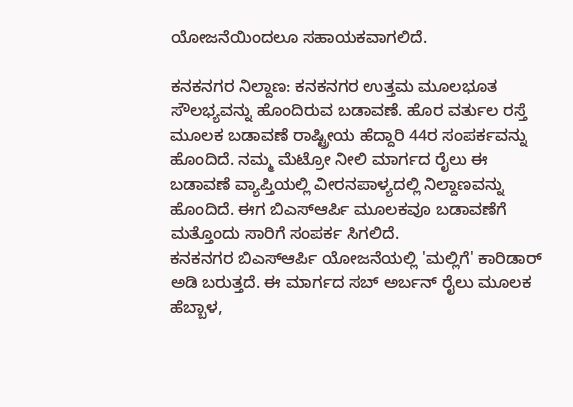ಯೋಜನೆಯಿಂದಲೂ ಸಹಾಯಕವಾಗಲಿದೆ.

ಕನಕನಗರ ನಿಲ್ದಾಣ: ಕನಕನಗರ ಉತ್ತಮ ಮೂಲಭೂತ ಸೌಲಭ್ಯವನ್ನು ಹೊಂದಿರುವ ಬಡಾವಣೆ. ಹೊರ ವರ್ತುಲ ರಸ್ತೆ ಮೂಲಕ ಬಡಾವಣೆ ರಾಷ್ಟ್ರೀಯ ಹೆದ್ದಾರಿ 44ರ ಸಂಪರ್ಕವನ್ನು ಹೊಂದಿದೆ. ನಮ್ಮ ಮೆಟ್ರೋ ನೀಲಿ ಮಾರ್ಗದ ರೈಲು ಈ ಬಡಾವಣೆ ವ್ಯಾಪ್ತಿಯಲ್ಲಿ ವೀರನಪಾಳ್ಯದಲ್ಲಿ ನಿಲ್ದಾಣವನ್ನು ಹೊಂದಿದೆ. ಈಗ ಬಿಎಸ್ಆರ್ಪಿ ಮೂಲಕವೂ ಬಡಾವಣೆಗೆ ಮತ್ತೊಂದು ಸಾರಿಗೆ ಸಂಪರ್ಕ ಸಿಗಲಿದೆ.
ಕನಕನಗರ ಬಿಎಸ್ಆರ್ಪಿ ಯೋಜನೆಯಲ್ಲಿ 'ಮಲ್ಲಿಗೆ' ಕಾರಿಡಾರ್ ಅಡಿ ಬರುತ್ತದೆ. ಈ ಮಾರ್ಗದ ಸಬ್ ಅರ್ಬನ್ ರೈಲು ಮೂಲಕ ಹೆಬ್ಬಾಳ,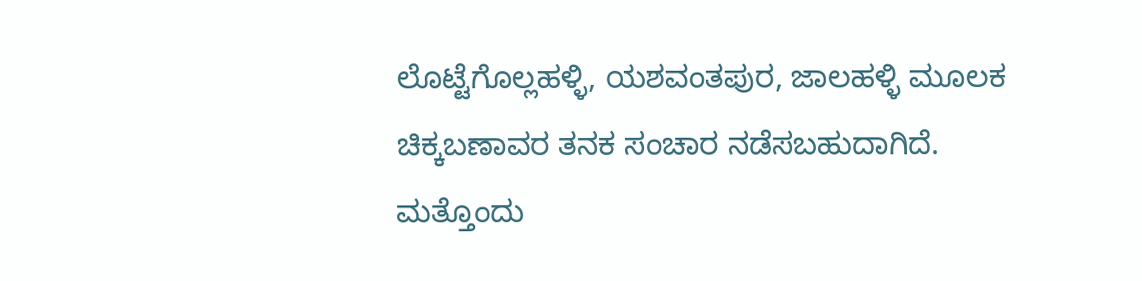ಲೊಟ್ಟೆಗೊಲ್ಲಹಳ್ಳಿ, ಯಶವಂತಪುರ, ಜಾಲಹಳ್ಳಿ ಮೂಲಕ ಚಿಕ್ಕಬಣಾವರ ತನಕ ಸಂಚಾರ ನಡೆಸಬಹುದಾಗಿದೆ. ಮತ್ತೊಂದು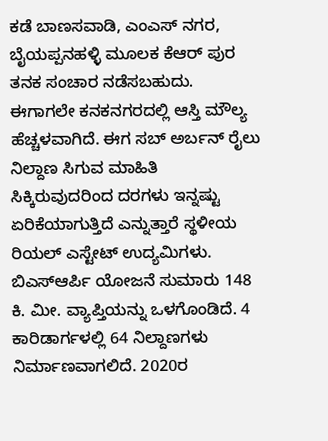ಕಡೆ ಬಾಣಸವಾಡಿ, ಎಂಎಸ್ ನಗರ, ಬೈಯಪ್ಪನಹಳ್ಳಿ ಮೂಲಕ ಕೆಆರ್ ಪುರ ತನಕ ಸಂಚಾರ ನಡೆಸಬಹುದು.
ಈಗಾಗಲೇ ಕನಕನಗರದಲ್ಲಿ ಆಸ್ತಿ ಮೌಲ್ಯ ಹೆಚ್ಚಳವಾಗಿದೆ. ಈಗ ಸಬ್ ಅರ್ಬನ್ ರೈಲು ನಿಲ್ದಾಣ ಸಿಗುವ ಮಾಹಿತಿ ಸಿಕ್ಕಿರುವುದರಿಂದ ದರಗಳು ಇನ್ನಷ್ಟು ಏರಿಕೆಯಾಗುತ್ತಿದೆ ಎನ್ನುತ್ತಾರೆ ಸ್ಥಳೀಯ ರಿಯಲ್ ಎಸ್ಟೇಟ್ ಉದ್ಯಮಿಗಳು.
ಬಿಎಸ್ಆರ್ಪಿ ಯೋಜನೆ ಸುಮಾರು 148 ಕಿ. ಮೀ. ವ್ಯಾಪ್ತಿಯನ್ನು ಒಳಗೊಂಡಿದೆ. 4 ಕಾರಿಡಾರ್ಗಳಲ್ಲಿ 64 ನಿಲ್ದಾಣಗಳು ನಿರ್ಮಾಣವಾಗಲಿದೆ. 2020ರ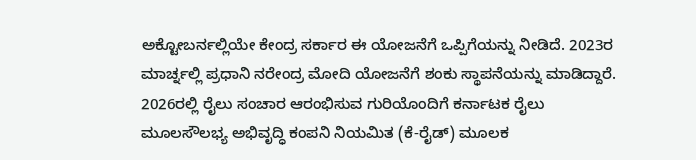ಅಕ್ಟೋಬರ್ನಲ್ಲಿಯೇ ಕೇಂದ್ರ ಸರ್ಕಾರ ಈ ಯೋಜನೆಗೆ ಒಪ್ಪಿಗೆಯನ್ನು ನೀಡಿದೆ. 2023ರ ಮಾರ್ಚ್ನಲ್ಲಿ ಪ್ರಧಾನಿ ನರೇಂದ್ರ ಮೋದಿ ಯೋಜನೆಗೆ ಶಂಕು ಸ್ಥಾಪನೆಯನ್ನು ಮಾಡಿದ್ದಾರೆ.
2026ರಲ್ಲಿ ರೈಲು ಸಂಚಾರ ಆರಂಭಿಸುವ ಗುರಿಯೊಂದಿಗೆ ಕರ್ನಾಟಕ ರೈಲು ಮೂಲಸೌಲಭ್ಯ ಅಭಿವೃದ್ಧಿ ಕಂಪನಿ ನಿಯಮಿತ (ಕೆ-ರೈಡ್) ಮೂಲಕ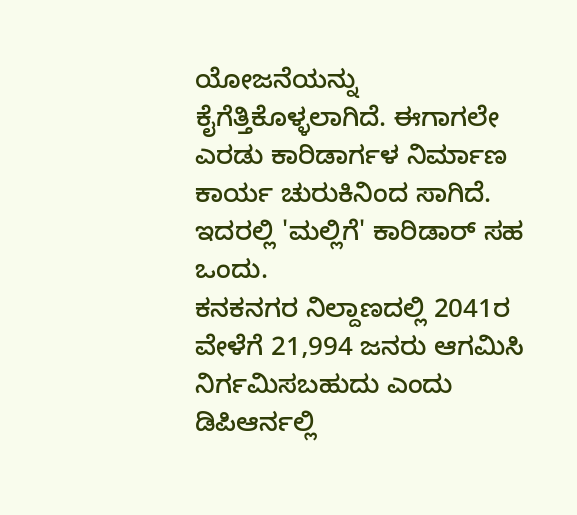ಯೋಜನೆಯನ್ನು ಕೈಗೆತ್ತಿಕೊಳ್ಳಲಾಗಿದೆ. ಈಗಾಗಲೇ ಎರಡು ಕಾರಿಡಾರ್ಗಳ ನಿರ್ಮಾಣ ಕಾರ್ಯ ಚುರುಕಿನಿಂದ ಸಾಗಿದೆ. ಇದರಲ್ಲಿ 'ಮಲ್ಲಿಗೆ' ಕಾರಿಡಾರ್ ಸಹ ಒಂದು.
ಕನಕನಗರ ನಿಲ್ದಾಣದಲ್ಲಿ 2041ರ ವೇಳೆಗೆ 21,994 ಜನರು ಆಗಮಿಸಿ ನಿರ್ಗಮಿಸಬಹುದು ಎಂದು ಡಿಪಿಆರ್ನಲ್ಲಿ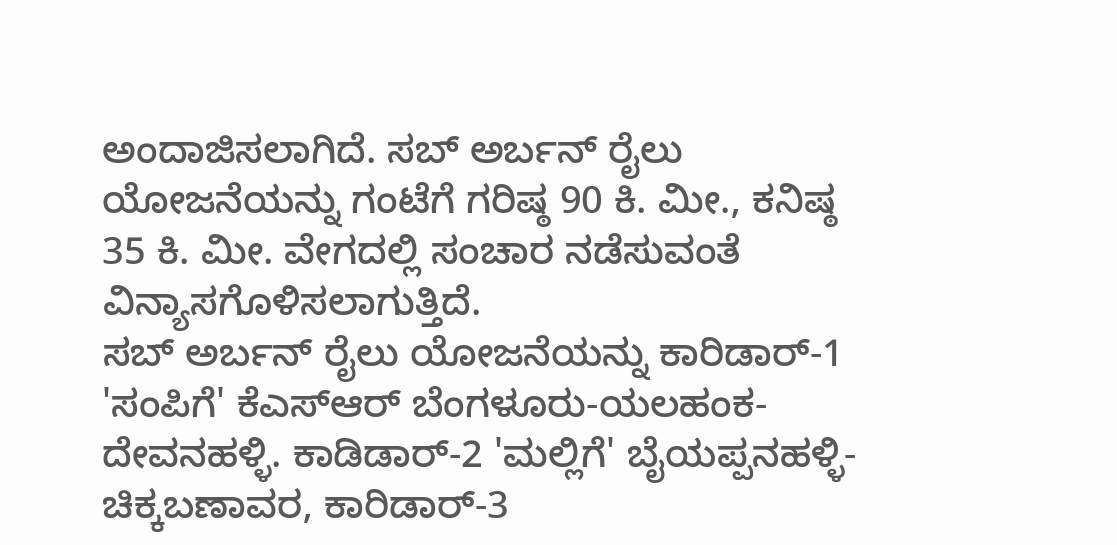ಅಂದಾಜಿಸಲಾಗಿದೆ. ಸಬ್ ಅರ್ಬನ್ ರೈಲು ಯೋಜನೆಯನ್ನು ಗಂಟೆಗೆ ಗರಿಷ್ಠ 90 ಕಿ. ಮೀ., ಕನಿಷ್ಠ 35 ಕಿ. ಮೀ. ವೇಗದಲ್ಲಿ ಸಂಚಾರ ನಡೆಸುವಂತೆ ವಿನ್ಯಾಸಗೊಳಿಸಲಾಗುತ್ತಿದೆ.
ಸಬ್ ಅರ್ಬನ್ ರೈಲು ಯೋಜನೆಯನ್ನು ಕಾರಿಡಾರ್-1 'ಸಂಪಿಗೆ' ಕೆಎಸ್ಆರ್ ಬೆಂಗಳೂರು-ಯಲಹಂಕ-ದೇವನಹಳ್ಳಿ. ಕಾಡಿಡಾರ್-2 'ಮಲ್ಲಿಗೆ' ಬೈಯಪ್ಪನಹಳ್ಳಿ-ಚಿಕ್ಕಬಣಾವರ, ಕಾರಿಡಾರ್-3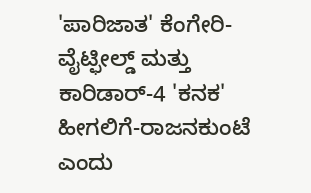'ಪಾರಿಜಾತ' ಕೆಂಗೇರಿ-ವೈಟ್ಫೀಲ್ಡ್ ಮತ್ತು ಕಾರಿಡಾರ್-4 'ಕನಕ' ಹೀಗಲಿಗೆ-ರಾಜನಕುಂಟೆ ಎಂದು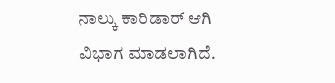ನಾಲ್ಕು ಕಾರಿಡಾರ್ ಆಗಿ ವಿಭಾಗ ಮಾಡಲಾಗಿದೆ.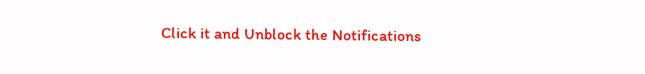Click it and Unblock the Notifications